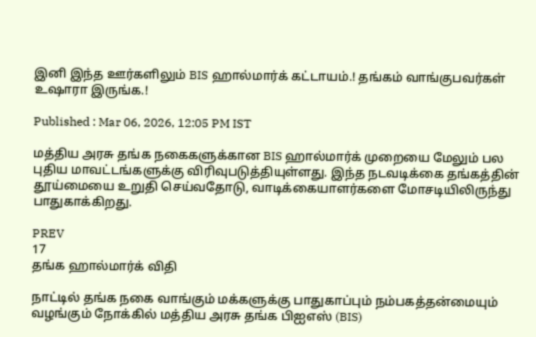இனி இந்த ஊர்களிலும் BIS ஹால்மார்க் கட்டாயம்.! தங்கம் வாங்குபவர்கள் உஷாரா இருங்க.!

Published : Mar 06, 2026, 12:05 PM IST

மத்திய அரசு தங்க நகைகளுக்கான BIS ஹால்மார்க் முறையை மேலும் பல புதிய மாவட்டங்களுக்கு விரிவுபடுத்தியுள்ளது. இந்த நடவடிக்கை தங்கத்தின் தூய்மையை உறுதி செய்வதோடு, வாடிக்கையாளர்களை மோசடியிலிருந்து பாதுகாக்கிறது.

PREV
17
தங்க ஹால்மார்க் விதி

நாட்டில் தங்க நகை வாங்கும் மக்களுக்கு பாதுகாப்பும் நம்பகத்தன்மையும் வழங்கும் நோக்கில் மத்திய அரசு தங்க பிஐஎஸ் (BIS)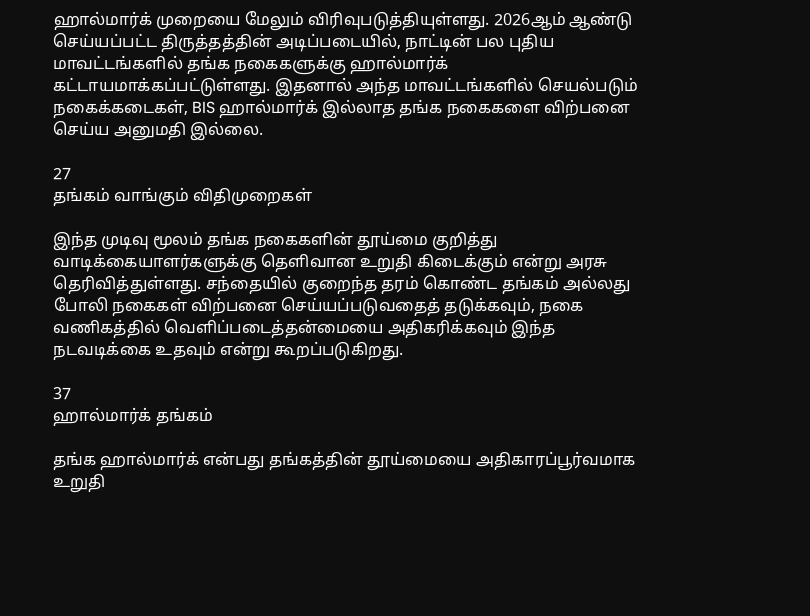ஹால்மார்க் முறையை மேலும் விரிவுபடுத்தியுள்ளது. 2026ஆம் ஆண்டு செய்யப்பட்ட திருத்தத்தின் அடிப்படையில், நாட்டின் பல புதிய மாவட்டங்களில் தங்க நகைகளுக்கு ஹால்மார்க் கட்டாயமாக்கப்பட்டுள்ளது. இதனால் அந்த மாவட்டங்களில் செயல்படும் நகைக்கடைகள், BIS ஹால்மார்க் இல்லாத தங்க நகைகளை விற்பனை செய்ய அனுமதி இல்லை.

27
தங்கம் வாங்கும் விதிமுறைகள்

இந்த முடிவு மூலம் தங்க நகைகளின் தூய்மை குறித்து வாடிக்கையாளர்களுக்கு தெளிவான உறுதி கிடைக்கும் என்று அரசு தெரிவித்துள்ளது. சந்தையில் குறைந்த தரம் கொண்ட தங்கம் அல்லது போலி நகைகள் விற்பனை செய்யப்படுவதைத் தடுக்கவும், நகை வணிகத்தில் வெளிப்படைத்தன்மையை அதிகரிக்கவும் இந்த நடவடிக்கை உதவும் என்று கூறப்படுகிறது.

37
ஹால்மார்க் தங்கம்

தங்க ஹால்மார்க் என்பது தங்கத்தின் தூய்மையை அதிகாரப்பூர்வமாக உறுதி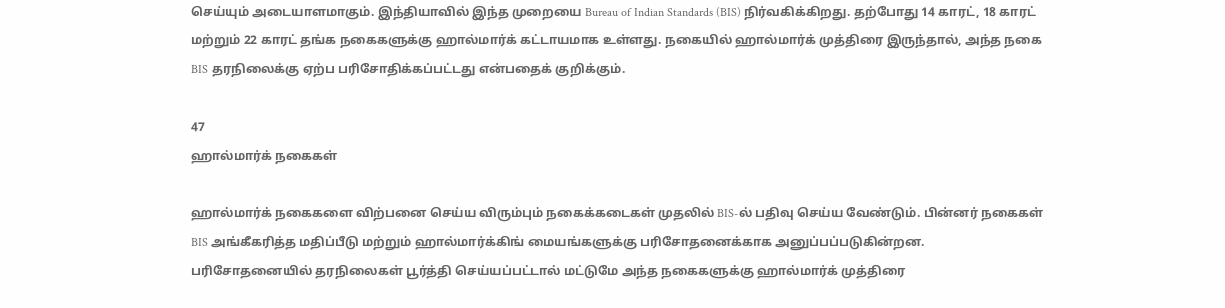செய்யும் அடையாளமாகும். இந்தியாவில் இந்த முறையை Bureau of Indian Standards (BIS) நிர்வகிக்கிறது. தற்போது 14 காரட், 18 காரட் மற்றும் 22 காரட் தங்க நகைகளுக்கு ஹால்மார்க் கட்டாயமாக உள்ளது. நகையில் ஹால்மார்க் முத்திரை இருந்தால், அந்த நகை BIS தரநிலைக்கு ஏற்ப பரிசோதிக்கப்பட்டது என்பதைக் குறிக்கும்.

47
ஹால்மார்க் நகைகள்

ஹால்மார்க் நகைகளை விற்பனை செய்ய விரும்பும் நகைக்கடைகள் முதலில் BIS-ல் பதிவு செய்ய வேண்டும். பின்னர் நகைகள் BIS அங்கீகரித்த மதிப்பீடு மற்றும் ஹால்மார்க்கிங் மையங்களுக்கு பரிசோதனைக்காக அனுப்பப்படுகின்றன. பரிசோதனையில் தரநிலைகள் பூர்த்தி செய்யப்பட்டால் மட்டுமே அந்த நகைகளுக்கு ஹால்மார்க் முத்திரை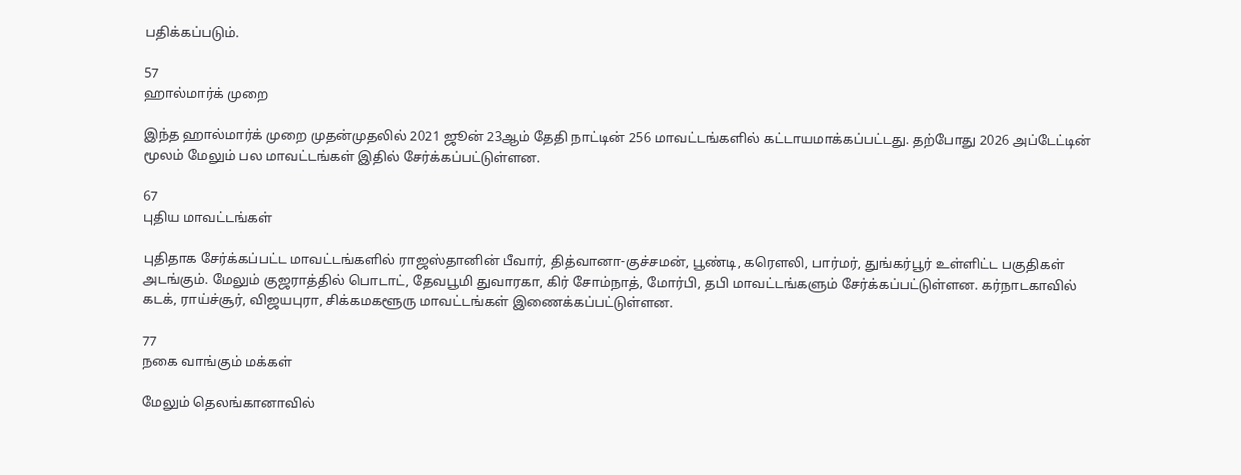பதிக்கப்படும்.

57
ஹால்மார்க் முறை

இந்த ஹால்மார்க் முறை முதன்முதலில் 2021 ஜூன் 23ஆம் தேதி நாட்டின் 256 மாவட்டங்களில் கட்டாயமாக்கப்பட்டது. தற்போது 2026 அப்டேட்டின் மூலம் மேலும் பல மாவட்டங்கள் இதில் சேர்க்கப்பட்டுள்ளன.

67
புதிய மாவட்டங்கள்

புதிதாக சேர்க்கப்பட்ட மாவட்டங்களில் ராஜஸ்தானின் பீவார், தித்வானா-குச்சமன், பூண்டி, கரௌலி, பார்மர், துங்கர்பூர் உள்ளிட்ட பகுதிகள் அடங்கும். மேலும் குஜராத்தில் பொடாட், தேவபூமி துவாரகா, கிர் சோம்நாத், மோர்பி, தபி மாவட்டங்களும் சேர்க்கப்பட்டுள்ளன. கர்நாடகாவில் கடக், ராய்ச்சூர், விஜயபுரா, சிக்கமகளூரு மாவட்டங்கள் இணைக்கப்பட்டுள்ளன.

77
நகை வாங்கும் மக்கள்

மேலும் தெலங்கானாவில்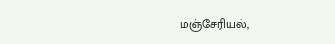மஞ்சேரியல்,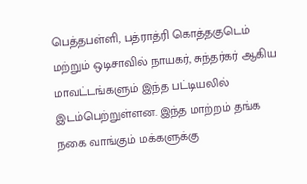பெத்தபள்ளி, பத்ராத்ரி கொத்தகுடெம் மற்றும் ஒடிசாவில் நாயகர், சுந்தர்கர் ஆகிய மாவட்டங்களும் இந்த பட்டியலில் இடம்பெற்றுள்ளன. இந்த மாற்றம் தங்க நகை வாங்கும் மக்களுக்கு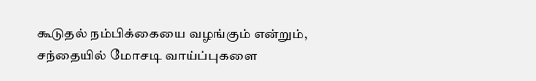கூடுதல் நம்பிக்கையை வழங்கும் என்றும், சந்தையில் மோசடி வாய்ப்புகளை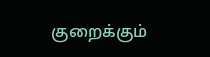குறைக்கும்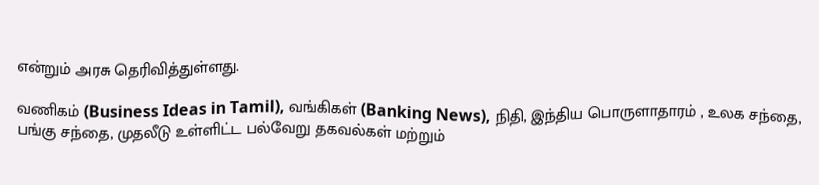என்றும் அரசு தெரிவித்துள்ளது.

வணிகம் (Business Ideas in Tamil), வங்கிகள் (Banking News), நிதி, இந்திய பொருளாதாரம் , உலக சந்தை, பங்கு சந்தை, முதலீடு உள்ளிட்ட பல்வேறு தகவல்கள் மற்றும்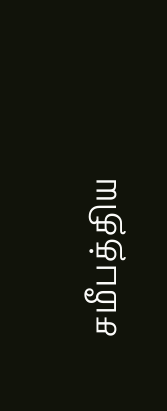சமீபத்திய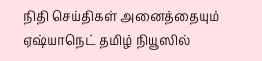நிதி செய்திகள் அனைத்தையும் ஏஷ்யாநெட் தமிழ் நியூஸில்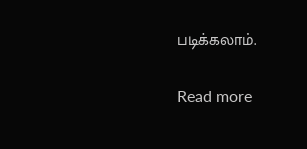படிக்கலாம்.

Read more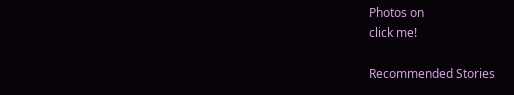Photos on
click me!

Recommended Stories